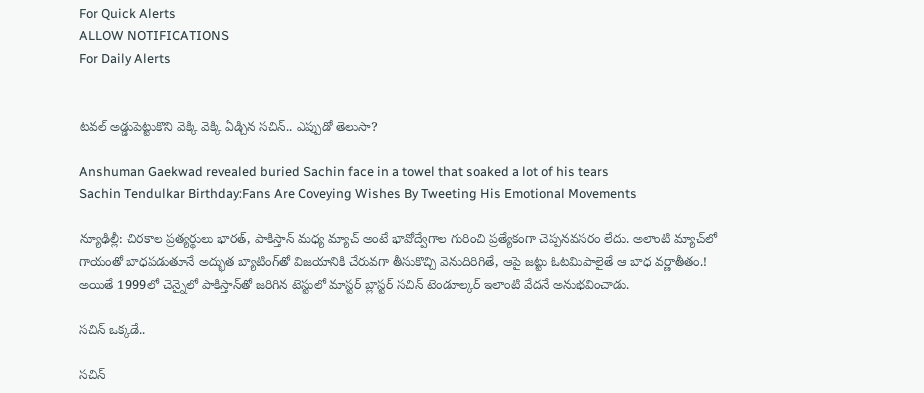For Quick Alerts
ALLOW NOTIFICATIONS
For Daily Alerts


టవల్ అడ్డుపెట్టుకొని వెక్కి వెక్కి ఏడ్చిన సచిన్.. ఎప్పుడో తెలుసా?

Anshuman Gaekwad revealed buried Sachin face in a towel that soaked a lot of his tears
Sachin Tendulkar Birthday:Fans Are Coveying Wishes By Tweeting His Emotional Movements

న్యూఢిల్లీ: చిరకాల ప్రత్యర్థులు భారత్, పాకిస్తాన్‌ మధ్య మ్యాచ్‌ అంటే భావోద్వేగాల గురించి ప్రత్యేకంగా చెప్పనవసరం లేదు. అలాంటి మ్యాచ్‌లో గాయంతో బాధపడుతూనే అద్భుత బ్యాటింగ్‌తో విజయానికి చేరువగా తీసుకొచ్చి వెనుదిరిగితే, ఆపై జట్టు ఓటమిపాలైతే ఆ బాధ వర్ణాతీతం.! అయితే 1999లో చెన్నైలో పాకిస్తాన్‌తో జరిగిన టెస్టులో మాస్టర్‌ బ్లాస్టర్‌ సచిన్‌ టెండూల్కర్‌ ఇలాంటి వేదనే అనుభవించాడు.

సచిన్ ఒక్కడే..

సచిన్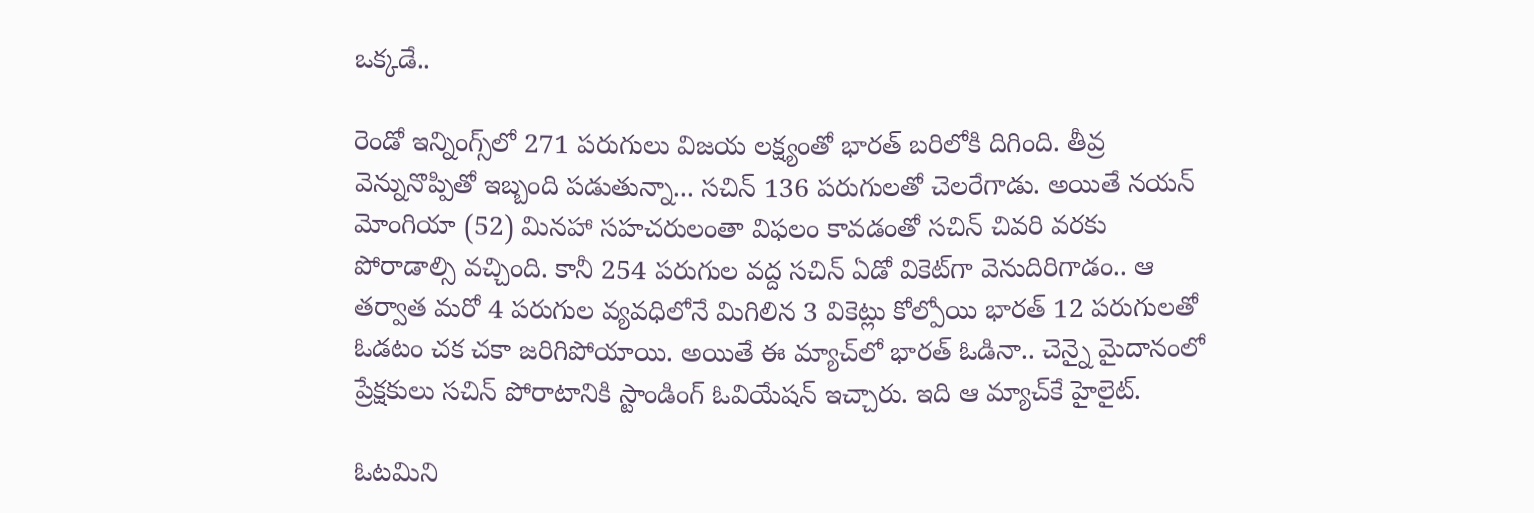ఒక్కడే..

రెండో ఇన్నింగ్స్‌లో 271 పరుగులు విజయ లక్ష్యంతో భారత్‌ బరిలోకి దిగింది. తీవ్ర వెన్నునొప్పితో ఇబ్బంది పడుతున్నా... సచిన్‌ 136 పరుగులతో చెలరేగాడు. అయితే నయన్‌ మోంగియా (52) మినహా సహచరులంతా విఫలం కావడంతో సచిన్‌ చివరి వరకు పోరాడాల్సి వచ్చింది. కానీ 254 పరుగుల వద్ద సచిన్‌ ఏడో వికెట్‌గా వెనుదిరిగాడం.. ఆ తర్వాత మరో 4 పరుగుల వ్యవధిలోనే మిగిలిన 3 వికెట్లు కోల్పోయి భారత్‌ 12 పరుగులతో ఓడటం చక చకా జరిగిపోయాయి. అయితే ఈ మ్యాచ్‌లో భారత్ ఓడినా.. చెన్నై మైదానంలో ప్రేక్షకులు సచిన్ పోరాటానికి స్టాండింగ్ ఓవియేషన్ ఇచ్చారు. ఇది ఆ మ్యాచ్‌కే హైలైట్.

ఓటమిని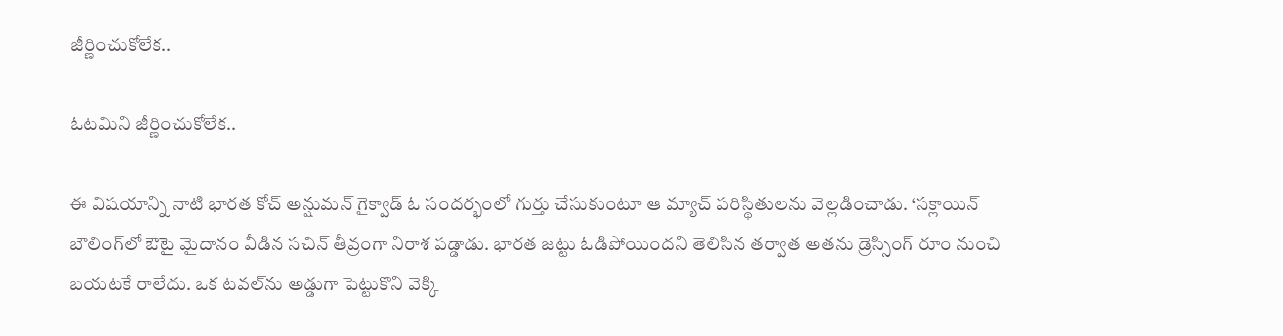జీర్ణించుకోలేక..

ఓటమిని జీర్ణించుకోలేక..

ఈ విషయాన్ని నాటి భారత కోచ్ అన్షుమన్ గైక్వాడ్ ఓ సందర్భంలో గుర్తు చేసుకుంటూ ఆ మ్యాచ్ పరిస్థితులను వెల్లడించాడు. ‘సక్లాయిన్‌ బౌలింగ్‌లో ఔటై మైదానం వీడిన సచిన్‌ తీవ్రంగా నిరాశ పడ్డాడు. భారత జట్టు ఓడిపోయిందని తెలిసిన తర్వాత అతను డ్రెస్సింగ్ రూం నుంచి బయటకే రాలేదు. ఒక టవల్‌ను అడ్డుగా పెట్టుకొని వెక్కి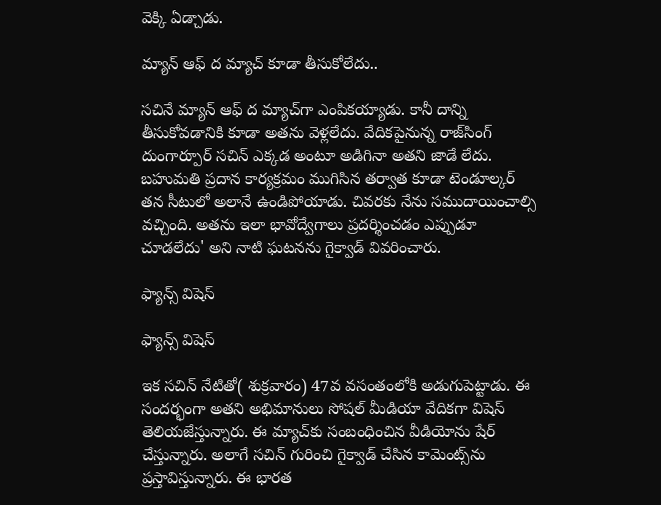వెక్కి ఏడ్చాడు.

మ్యాన్ ఆఫ్ ద మ్యాచ్ కూడా తీసుకోలేదు..

సచినే మ్యాన్‌ ఆఫ్‌ ద మ్యాచ్‌గా ఎంపికయ్యాడు. కానీ దాన్ని తీసుకోవడానికి కూడా అతను వెళ్లలేదు. వేదికపైనున్న రాజ్‌సింగ్‌ దుంగార్పూర్‌ సచిన్‌ ఎక్కడ అంటూ అడిగినా అతని జాడే లేదు. బహుమతి ప్రదాన కార్యక్రమం ముగిసిన తర్వాత కూడా టెండూల్కర్‌ తన సీటులో అలానే ఉండిపోయాడు. చివరకు నేను సముదాయించాల్సి వచ్చింది. అతను ఇలా భావోద్వేగాలు ప్రదర్శించడం ఎప్పుడూ చూడలేదు' అని నాటి ఘటనను గైక్వాడ్ వివరించారు.

ఫ్యాన్స్ విషెస్

ఫ్యాన్స్ విషెస్

ఇక సచిన్ నేటితో( శుక్రవారం) 47వ వసంతంలోకి అడుగుపెట్టాడు. ఈ సందర్భంగా అతని అభిమానులు సోషల్ మీడియా వేదికగా విషెస్ తెలియజేస్తున్నారు. ఈ మ్యాచ్‌కు సంబంధించిన వీడియోను షేర్ చేస్తున్నారు. అలాగే సచిన్ గురించి గైక్వాడ్ చేసిన కామెంట్స్‌ను ప్రస్తావిస్తున్నారు. ఈ భారత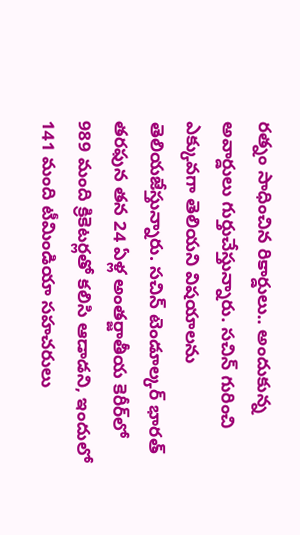రత్నం సాధించిన రికార్డులు.. అందుకున్న అవార్డులు గుర్తుచేస్తున్నారు. సచిన్ గురించి ఎక్కువగా తెలియని విషయాలను తెలియజేస్తున్నారు. సచిన్‌ టెండూల్కర్‌ భారత్‌ తరఫున తన 24 ఏళ్ల అంతర్జాతీయ కెరీర్‌లో 989 మంది క్రికెటర్లతో కలిసి ఆడాడని, ఇందులో 141 మంది టీమిండియా సహచరులు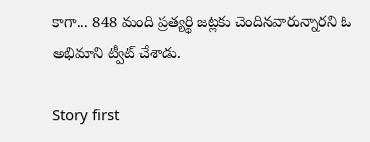కాగా... 848 మంది ప్రత్యర్థి జట్లకు చెందినవారున్నారని ఓ అభిమాని ట్వీట్ చేశాడు.

Story first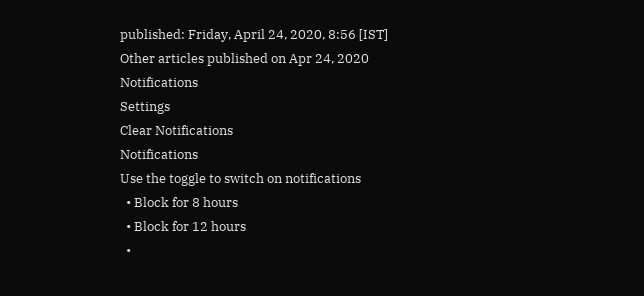published: Friday, April 24, 2020, 8:56 [IST]
Other articles published on Apr 24, 2020
Notifications
Settings
Clear Notifications
Notifications
Use the toggle to switch on notifications
  • Block for 8 hours
  • Block for 12 hours
  •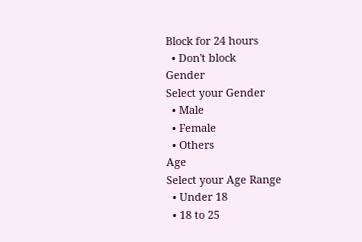Block for 24 hours
  • Don't block
Gender
Select your Gender
  • Male
  • Female
  • Others
Age
Select your Age Range
  • Under 18
  • 18 to 25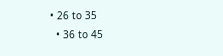• 26 to 35
  • 36 to 45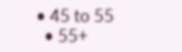• 45 to 55
  • 55+